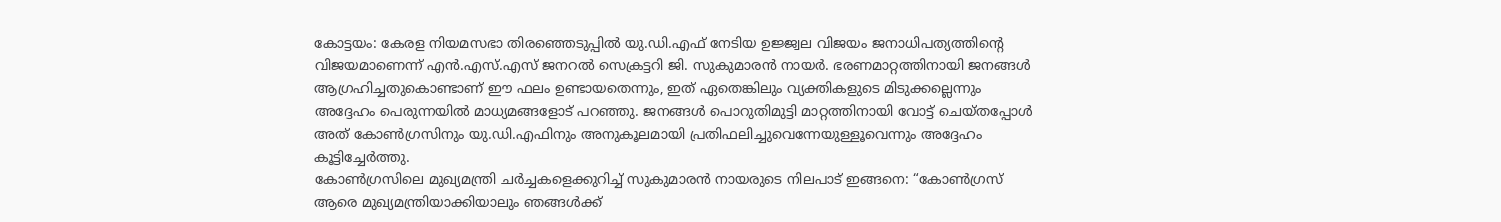കോട്ടയം: കേരള നിയമസഭാ തിരഞ്ഞെടുപ്പിൽ യു.ഡി.എഫ് നേടിയ ഉജ്ജ്വല വിജയം ജനാധിപത്യത്തിന്റെ വിജയമാണെന്ന് എൻ.എസ്.എസ് ജനറൽ സെക്രട്ടറി ജി. സുകുമാരൻ നായർ. ഭരണമാറ്റത്തിനായി ജനങ്ങൾ ആഗ്രഹിച്ചതുകൊണ്ടാണ് ഈ ഫലം ഉണ്ടായതെന്നും, ഇത് ഏതെങ്കിലും വ്യക്തികളുടെ മിടുക്കല്ലെന്നും അദ്ദേഹം പെരുന്നയിൽ മാധ്യമങ്ങളോട് പറഞ്ഞു. ജനങ്ങൾ പൊറുതിമുട്ടി മാറ്റത്തിനായി വോട്ട് ചെയ്തപ്പോൾ അത് കോൺഗ്രസിനും യു.ഡി.എഫിനും അനുകൂലമായി പ്രതിഫലിച്ചുവെന്നേയുള്ളൂവെന്നും അദ്ദേഹം കൂട്ടിച്ചേർത്തു.
കോൺഗ്രസിലെ മുഖ്യമന്ത്രി ചർച്ചകളെക്കുറിച്ച് സുകുമാരൻ നായരുടെ നിലപാട് ഇങ്ങനെ: “കോൺഗ്രസ് ആരെ മുഖ്യമന്ത്രിയാക്കിയാലും ഞങ്ങൾക്ക്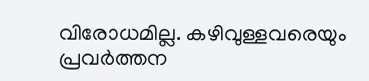വിരോധമില്ല. കഴിവുള്ളവരെയും പ്രവർത്തന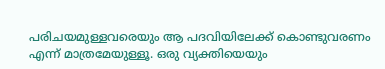പരിചയമുള്ളവരെയും ആ പദവിയിലേക്ക് കൊണ്ടുവരണം എന്ന് മാത്രമേയുള്ളൂ. ഒരു വ്യക്തിയെയും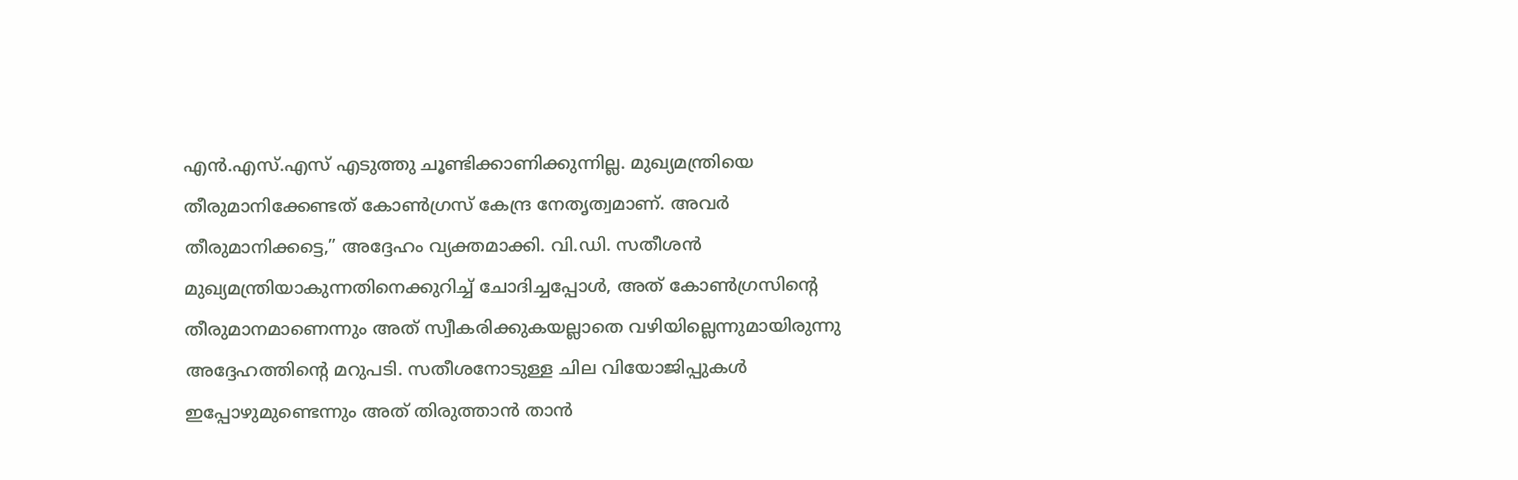എൻ.എസ്.എസ് എടുത്തു ചൂണ്ടിക്കാണിക്കുന്നില്ല. മുഖ്യമന്ത്രിയെ തീരുമാനിക്കേണ്ടത് കോൺഗ്രസ് കേന്ദ്ര നേതൃത്വമാണ്. അവർ തീരുമാനിക്കട്ടെ,” അദ്ദേഹം വ്യക്തമാക്കി. വി.ഡി. സതീശൻ മുഖ്യമന്ത്രിയാകുന്നതിനെക്കുറിച്ച് ചോദിച്ചപ്പോൾ, അത് കോൺഗ്രസിന്റെ തീരുമാനമാണെന്നും അത് സ്വീകരിക്കുകയല്ലാതെ വഴിയില്ലെന്നുമായിരുന്നു അദ്ദേഹത്തിന്റെ മറുപടി. സതീശനോടുള്ള ചില വിയോജിപ്പുകൾ ഇപ്പോഴുമുണ്ടെന്നും അത് തിരുത്താൻ താൻ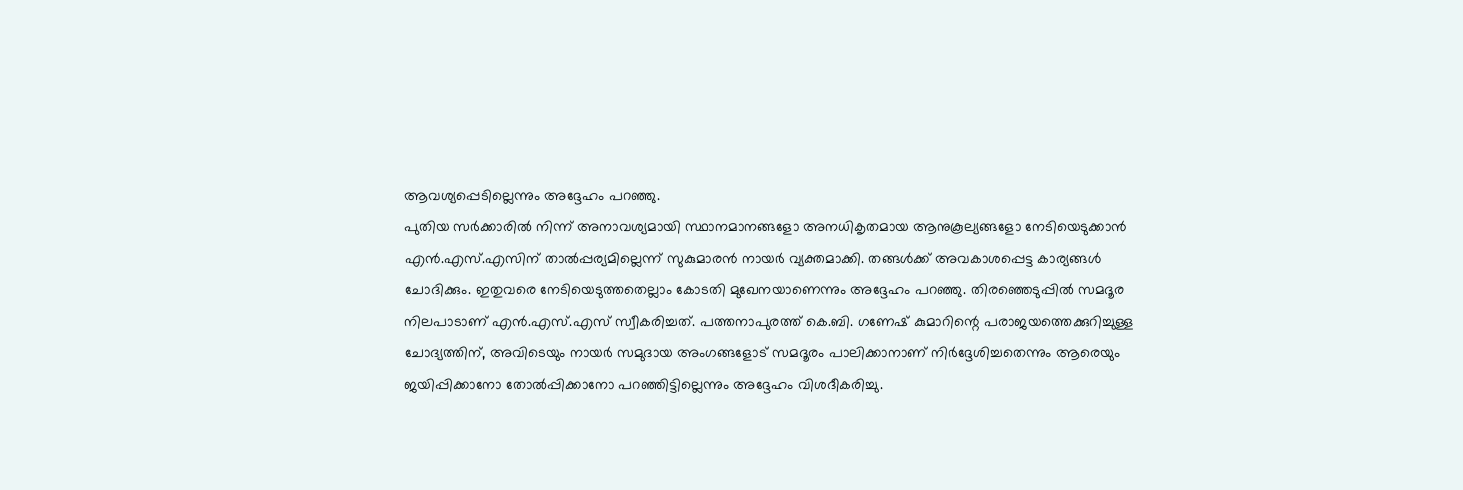ആവശ്യപ്പെടില്ലെന്നും അദ്ദേഹം പറഞ്ഞു.
പുതിയ സർക്കാരിൽ നിന്ന് അനാവശ്യമായി സ്ഥാനമാനങ്ങളോ അനധികൃതമായ ആനുകൂല്യങ്ങളോ നേടിയെടുക്കാൻ എൻ.എസ്.എസിന് താൽപ്പര്യമില്ലെന്ന് സുകുമാരൻ നായർ വ്യക്തമാക്കി. തങ്ങൾക്ക് അവകാശപ്പെട്ട കാര്യങ്ങൾ ചോദിക്കും. ഇതുവരെ നേടിയെടുത്തതെല്ലാം കോടതി മുഖേനയാണെന്നും അദ്ദേഹം പറഞ്ഞു. തിരഞ്ഞെടുപ്പിൽ സമദൂര നിലപാടാണ് എൻ.എസ്.എസ് സ്വീകരിച്ചത്. പത്തനാപുരത്ത് കെ.ബി. ഗണേഷ് കുമാറിന്റെ പരാജയത്തെക്കുറിച്ചുള്ള ചോദ്യത്തിന്, അവിടെയും നായർ സമുദായ അംഗങ്ങളോട് സമദൂരം പാലിക്കാനാണ് നിർദ്ദേശിച്ചതെന്നും ആരെയും ജയിപ്പിക്കാനോ തോൽപ്പിക്കാനോ പറഞ്ഞിട്ടില്ലെന്നും അദ്ദേഹം വിശദീകരിച്ചു.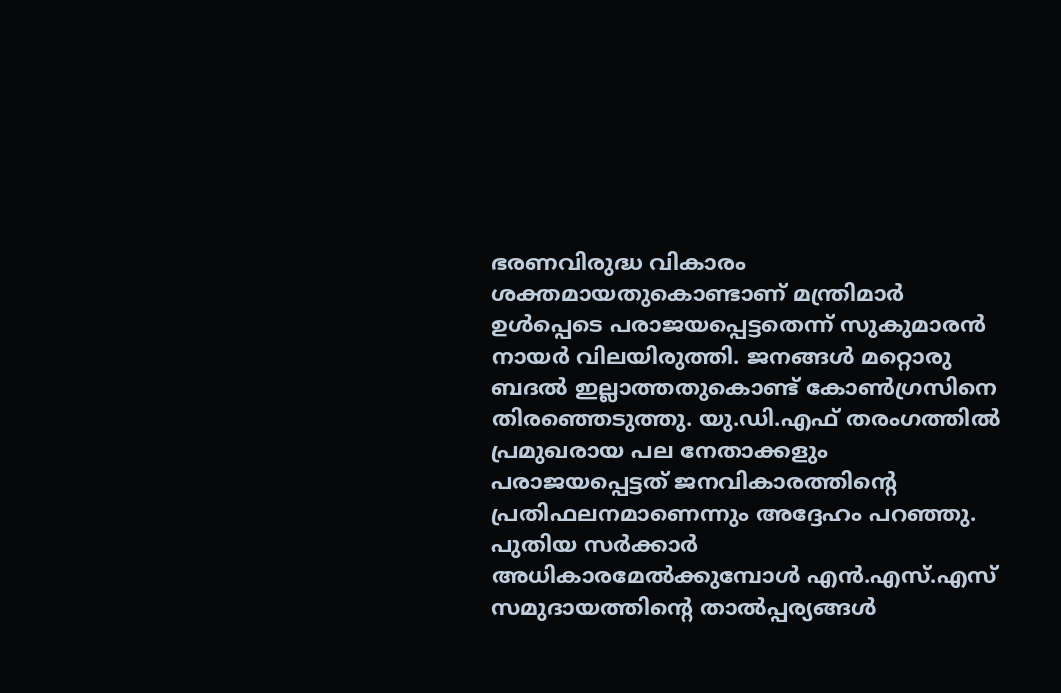ഭരണവിരുദ്ധ വികാരം ശക്തമായതുകൊണ്ടാണ് മന്ത്രിമാർ ഉൾപ്പെടെ പരാജയപ്പെട്ടതെന്ന് സുകുമാരൻ നായർ വിലയിരുത്തി. ജനങ്ങൾ മറ്റൊരു ബദൽ ഇല്ലാത്തതുകൊണ്ട് കോൺഗ്രസിനെ തിരഞ്ഞെടുത്തു. യു.ഡി.എഫ് തരംഗത്തിൽ പ്രമുഖരായ പല നേതാക്കളും പരാജയപ്പെട്ടത് ജനവികാരത്തിന്റെ പ്രതിഫലനമാണെന്നും അദ്ദേഹം പറഞ്ഞു. പുതിയ സർക്കാർ അധികാരമേൽക്കുമ്പോൾ എൻ.എസ്.എസ് സമുദായത്തിന്റെ താൽപ്പര്യങ്ങൾ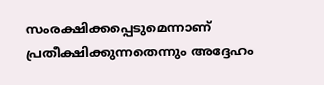സംരക്ഷിക്കപ്പെടുമെന്നാണ് പ്രതീക്ഷിക്കുന്നതെന്നും അദ്ദേഹം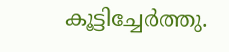കൂട്ടിച്ചേർത്തു.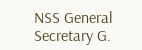NSS General Secretary G.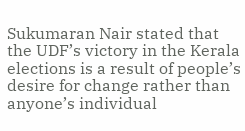Sukumaran Nair stated that the UDF’s victory in the Kerala elections is a result of people’s desire for change rather than anyone’s individual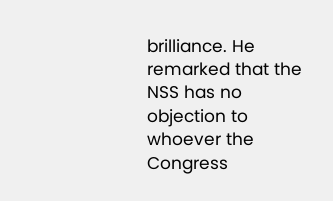brilliance. He remarked that the NSS has no objection to whoever the Congress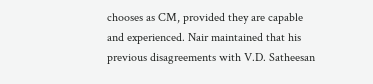chooses as CM, provided they are capable and experienced. Nair maintained that his previous disagreements with V.D. Satheesan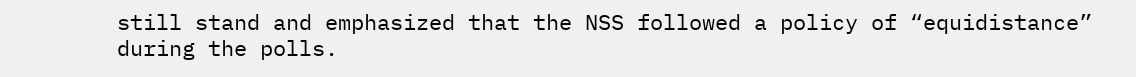still stand and emphasized that the NSS followed a policy of “equidistance” during the polls.